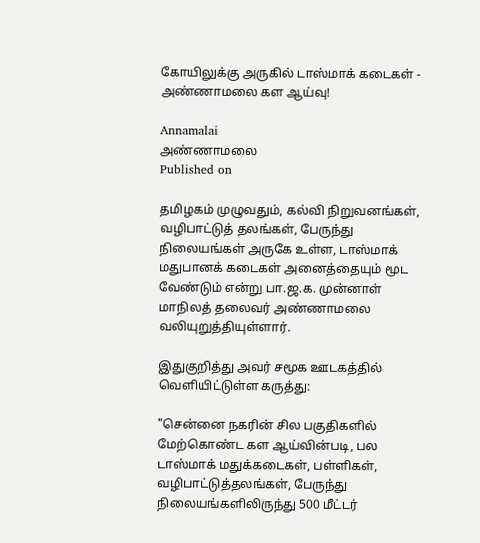கோயிலுக்கு அருகில் டாஸ்மாக் கடைகள் - அண்ணாமலை கள ஆய்வு!

Annamalai
அண்ணாமலை
Published on

தமிழகம் முழுவதும், கல்வி நிறுவனங்கள், வழிபாட்டுத் தலங்கள், பேருந்து நிலையங்கள் அருகே உள்ள, டாஸ்மாக் மதுபானக் கடைகள் அனைத்தையும் மூட வேண்டும் என்று பா.ஜ.க. முன்னாள் மாநிலத் தலைவர் அண்ணாமலை வலியுறுத்தியுள்ளார்.

இதுகுறித்து அவர் சமூக ஊடகத்தில் வெளியிட்டுள்ள கருத்து:

"சென்னை நகரின் சில பகுதிகளில் மேற்கொண்ட கள ஆய்வின்படி, பல டாஸ்மாக் மதுக்கடைகள், பள்ளிகள், வழிபாட்டுத்தலங்கள், பேருந்து நிலையங்களிலிருந்து 500 மீட்டர்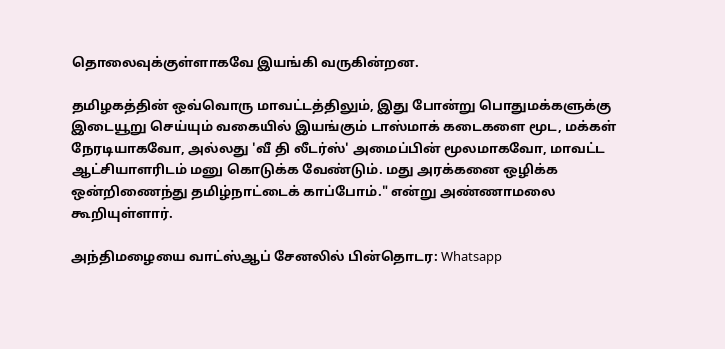தொலைவுக்குள்ளாகவே இயங்கி வருகின்றன.

தமிழகத்தின் ஒவ்வொரு மாவட்டத்திலும், இது போன்று பொதுமக்களுக்கு இடையூறு செய்யும் வகையில் இயங்கும் டாஸ்மாக் கடைகளை மூட, மக்கள் நேரடியாகவோ, அல்லது 'வீ தி லீடர்ஸ்' அமைப்பின் மூலமாகவோ, மாவட்ட ஆட்சியாளரிடம் மனு கொடுக்க வேண்டும். மது அரக்கனை ஒழிக்க ஒன்றிணைந்து தமிழ்நாட்டைக் காப்போம்." என்று அண்ணாமலை கூறியுள்ளார்.

அந்திமழையை வாட்ஸ்ஆப் சேனலில் பின்தொடர: Whatsapp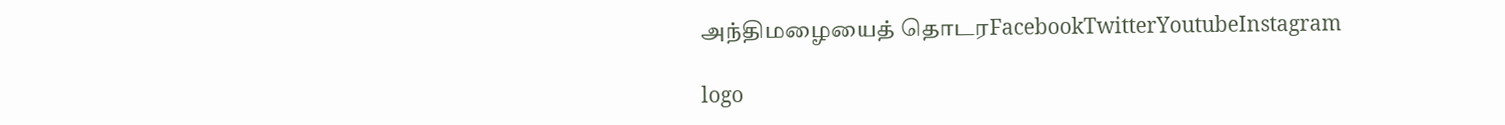அந்திமழையைத் தொடரFacebookTwitterYoutubeInstagram

logo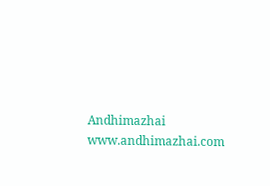Andhimazhai
www.andhimazhai.com